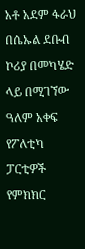አቶ አደም ፋራህ በሴኡል ደቡብ ኮሪያ በመካሄድ ላይ በሚገኘው ዓለም አቀፍ የፖለቲካ ፓርቲዎች የምክክር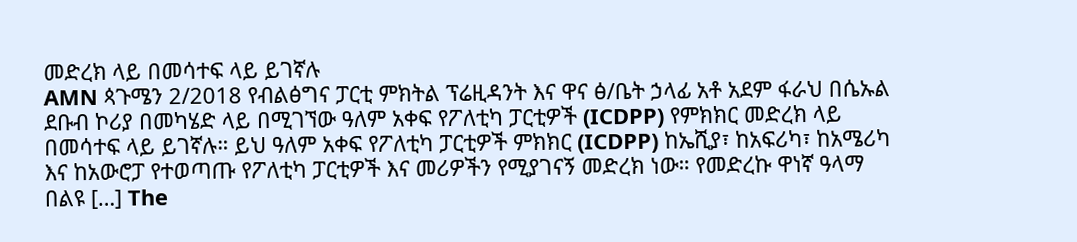መድረክ ላይ በመሳተፍ ላይ ይገኛሉ
AMN ጳጉሜን 2/2018 የብልፅግና ፓርቲ ምክትል ፕሬዚዳንት እና ዋና ፅ/ቤት ኃላፊ አቶ አደም ፋራህ በሴኡል ደቡብ ኮሪያ በመካሄድ ላይ በሚገኘው ዓለም አቀፍ የፖለቲካ ፓርቲዎች (ICDPP) የምክክር መድረክ ላይ በመሳተፍ ላይ ይገኛሉ። ይህ ዓለም አቀፍ የፖለቲካ ፓርቲዎች ምክክር (ICDPP) ከኤሺያ፣ ከአፍሪካ፣ ከአሜሪካ እና ከአውሮፓ የተወጣጡ የፖለቲካ ፓርቲዎች እና መሪዎችን የሚያገናኝ መድረክ ነው። የመድረኩ ዋነኛ ዓላማ በልዩ […] The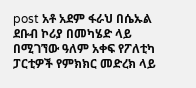post አቶ አደም ፋራህ በሴኡል ደቡብ ኮሪያ በመካሄድ ላይ በሚገኘው ዓለም አቀፍ የፖለቲካ ፓርቲዎች የምክክር መድረክ ላይ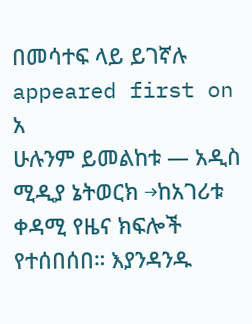በመሳተፍ ላይ ይገኛሉ appeared first on አ
ሁሉንም ይመልከቱ — አዲስ ሚዲያ ኔትወርክ →ከአገሪቱ ቀዳሚ የዜና ክፍሎች የተሰበሰበ። እያንዳንዱ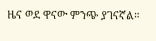ዜና ወደ ዋናው ምንጭ ያገናኛል።